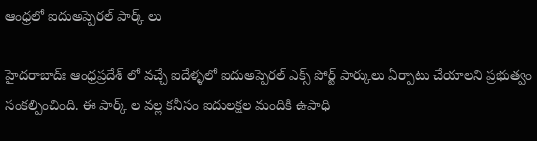ఆంధ్రలో ఐదుఅప్పెరల్‌ పార్క్‌ లు

హైదరాబాద్‌ః ఆంధ్రప్రదేశ్‌ లో వచ్చే ఐదేళ్ళలో ఐదుఅప్పెరల్‌ ఎక్స్‌ పోర్ట్‌ పార్కులు ఏర్పాటు చేయాలని ప్రభుత్వం సంకల్పించింది. ఈ పార్క్‌ ల వల్ల కనీసం ఐదులక్షల మందికి ఉపాధి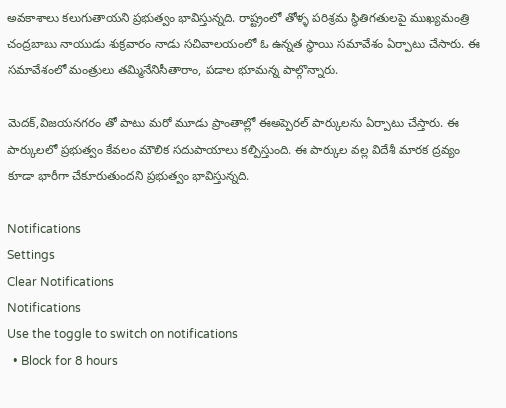అవకాశాలు కలుగుతాయని ప్రభుత్వం భావిస్తున్నది. రాష్ట్రంలో తోళ్ళ పరిశ్రమ స్థితిగతులపై ముఖ్యమంత్రి చంద్రబాబు నాయుడు శుక్రవారం నాడు సచివాలయంలో ఓ ఉన్నత స్థాయి సమావేశం ఏర్పాటు చేసారు. ఈ సమావేశంలో మంత్రులు తమ్మినేనిసీతారాం, పడాల భూమన్న పాల్గొన్నారు.

మెదక్‌,విజయనగరం తో పాటు మరో మూడు ప్రాంతాల్లో ఈఅప్పెరల్‌ పార్కులను ఏర్పాటు చేస్తారు. ఈ పార్కులలో ప్రభుత్వం కేవలం మౌలిక సదుపాయాలు కల్పిస్తుంది. ఈ పార్కుల వల్ల విదేశీ మారక ద్రవ్యం కూడా భారీగా చేకూరుతుందని ప్రభుత్వం భావిస్తున్నది.

Notifications
Settings
Clear Notifications
Notifications
Use the toggle to switch on notifications
  • Block for 8 hours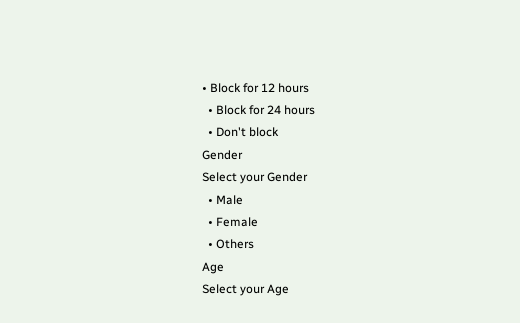• Block for 12 hours
  • Block for 24 hours
  • Don't block
Gender
Select your Gender
  • Male
  • Female
  • Others
Age
Select your Age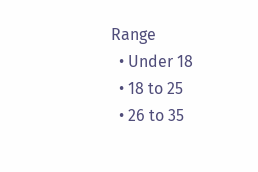Range
  • Under 18
  • 18 to 25
  • 26 to 35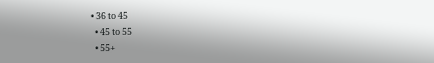• 36 to 45
  • 45 to 55
  • 55+